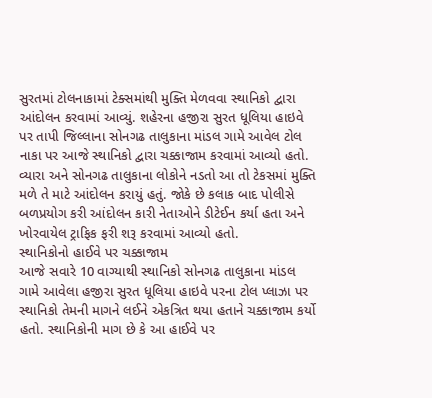સુરતમાં ટોલનાકામાં ટેક્સમાંથી મુક્તિ મેળવવા સ્થાનિકો દ્વારા આંદોલન કરવામાં આવ્યું. શહેરના હજીરા સુરત ધૂલિયા હાઇવે પર તાપી જિલ્લાના સોનગઢ તાલુકાના માંડલ ગામે આવેલ ટોલ નાકા પર આજે સ્થાનિકો દ્વારા ચક્કાજામ કરવામાં આવ્યો હતો. વ્યારા અને સોનગઢ તાલુકાના લોકોને નડતો આ તો ટેકસમાં મુક્તિ મળે તે માટે આંદોલન કરાયું હતું. જોકે છે કલાક બાદ પોલીસે બળપ્રયોગ કરી આંદોલન કારી નેતાઓને ડીટેઈન કર્યા હતા અને ખોરવાયેલ ટ્રાફિક ફરી શરૂ કરવામાં આવ્યો હતો.
સ્થાનિકોનો હાઈવે પર ચક્કાજામ
આજે સવારે 10 વાગ્યાથી સ્થાનિકો સોનગઢ તાલુકાના માંડલ ગામે આવેલા હજીરા સુરત ધૂલિયા હાઇવે પરના ટોલ પ્લાઝા પર સ્થાનિકો તેમની માગને લઈને એકત્રિત થયા હતાને ચક્કાજામ કર્યો હતો. સ્થાનિકોની માગ છે કે આ હાઈવે પર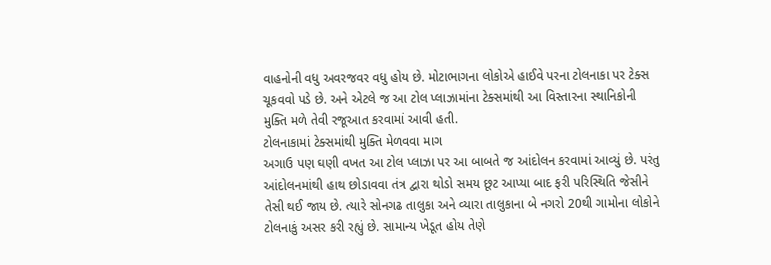વાહનોની વધુ અવરજવર વધુ હોય છે. મોટાભાગના લોકોએ હાઈવે પરના ટોલનાકા પર ટેક્સ ચૂકવવો પડે છે. અને એટલે જ આ ટોલ પ્લાઝામાંના ટેક્સમાંથી આ વિસ્તારના સ્થાનિકોની મુક્તિ મળે તેવી રજૂઆત કરવામાં આવી હતી.
ટોલનાકામાં ટેક્સમાંથી મુક્તિ મેળવવા માગ
અગાઉ પણ ઘણી વખત આ ટોલ પ્લાઝા પર આ બાબતે જ આંદોલન કરવામાં આવ્યું છે. પરંતુ આંદોલનમાંથી હાથ છોડાવવા તંત્ર દ્વારા થોડો સમય છૂટ આપ્યા બાદ ફરી પરિસ્થિતિ જેસીને તેસી થઈ જાય છે. ત્યારે સોનગઢ તાલુકા અને વ્યારા તાલુકાના બે નગરો 20થી ગામોના લોકોને ટોલનાકું અસર કરી રહ્યું છે. સામાન્ય ખેડૂત હોય તેણે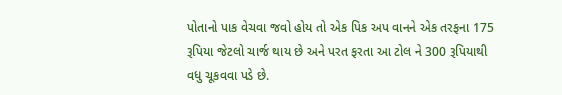પોતાનો પાક વેચવા જવો હોય તો એક પિક અપ વાનને એક તરફના 175 રૂપિયા જેટલો ચાર્જ થાય છે અને પરત ફરતા આ ટોલ ને 300 રૂપિયાથી વધુ ચૂકવવા પડે છે.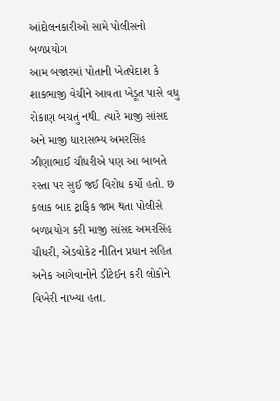આંદોલનકારીઓ સામે પોલીસનો બળપ્રયોગ
આમ બજારમાં પોતાની ખેતપેદાશ કે શાકભાજી વેચીને આવતા ખેડૂત પાસે વધુ રોકાણ બચતું નથી. ત્યારે માજી સાંસદ અને માજી ધારાસભ્ય અમરસિંહ ઝીણાભાઈ ચૌધરીએ પણ આ બાબતે રસ્તા પર સુઈ જઈ વિરોધ કર્યો હતો. છ કલાક બાદ ટ્રાફિક જામ થતા પોલીસે બળપ્રયોગ કરી માજી સાંસદ અમરસિંહ ચૌધરી, એડવોકેટ નીતિન પ્રધાન સહિત અનેક આગેવાનોને ડીટેઈન કરી લોકોને વિખેરી નાખ્યા હતા.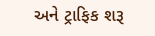અને ટ્રાફિક શરૂ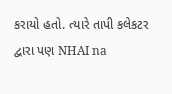કરાયો હતો. ત્યારે તાપી કલેકટર દ્વારા પણ NHAI na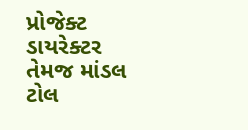પ્રોજેક્ટ ડાયરેક્ટર તેમજ માંડલ ટોલ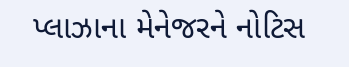પ્લાઝાના મેનેજરને નોટિસ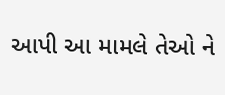આપી આ મામલે તેઓ ને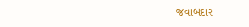જવાબદાર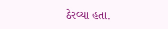ઠેરવ્યા હતા.